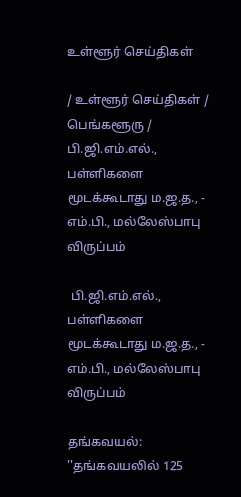உள்ளூர் செய்திகள்

/ உள்ளூர் செய்திகள் / பெங்களூரு /  பி.ஜி.எம்.எல்., பள்ளிகளை மூடக்கூடாது ம.ஜ.த., - எம்.பி., மல்லேஸ்பாபு விருப்பம்

 பி.ஜி.எம்.எல்., பள்ளிகளை மூடக்கூடாது ம.ஜ.த., - எம்.பி., மல்லேஸ்பாபு விருப்பம்

தங்கவயல்: ''தங்கவயலில் 125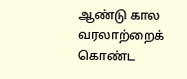ஆண்டு கால வரலாற்றைக் கொண்ட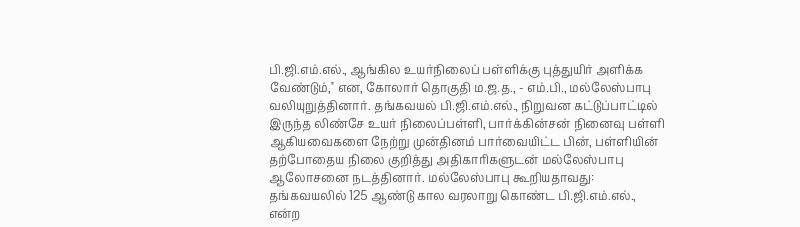பி.ஜி.எம்.எல்., ஆங்கில உயர்நிலைப் பள்ளிக்கு புத்துயிர் அளிக்க வேண்டும்,'' என, கோலார் தொகுதி ம.ஜ.த., - எம்.பி., மல்லேஸ்பாபு வலியுறுத்தினார். தங்கவயல் பி.ஜி.எம்.எல்., நிறுவன கட்டுப்பாட்டில் இருந்த லிண்சே உயர் நிலைப்பள்ளி, பார்க்கின்சன் நினைவு பள்ளி ஆகியவைகளை நேற்று முன்தினம் பார்வையிட்ட பின், பள்ளியின் தற்போதைய நிலை குறித்து அதிகாரிகளுடன் மல்லேஸ்பாபு ஆலோசனை நடத்தினார். மல்லேஸ்பாபு கூறியதாவது: தங்கவயலில் 125 ஆண்டு கால வரலாறு கொண்ட பி.ஜி.எம்.எல்., என்ற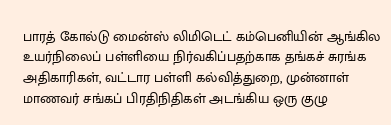பாரத் கோல்டு மைன்ஸ் லிமிடெட் கம்பெனியின் ஆங்கில உயர்நிலைப் பள்ளியை நிர்வகிப்பதற்காக தங்கச் சுரங்க அதிகாரிகள், வட்டார பள்ளி கல்வித்துறை, முன்னாள் மாணவர் சங்கப் பிரதிநிதிகள் அடங்கிய ஒரு குழு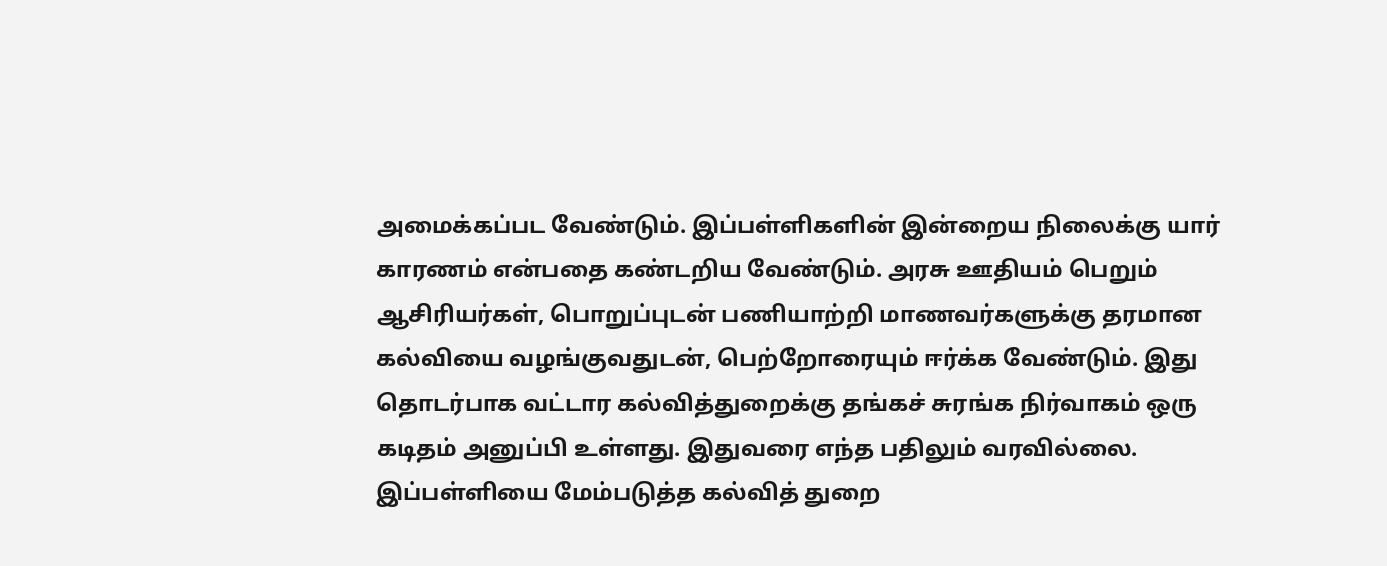அமைக்கப்பட வேண்டும். இப்பள்ளிகளின் இன்றைய நிலைக்கு யார் காரணம் என்பதை கண்டறிய வேண்டும். அரசு ஊதியம் பெறும் ஆசிரியர்கள், பொறுப்புடன் பணியாற்றி மாணவர்களுக்கு தரமான கல்வியை வழங்குவதுடன், பெற்றோரையும் ஈர்க்க வேண்டும். இது தொடர்பாக வட்டார கல்வித்துறைக்கு தங்கச் சுரங்க நிர்வாகம் ஒரு கடிதம் அனுப்பி உள்ளது. இதுவரை எந்த பதிலும் வரவில்லை. இப்பள்ளியை மேம்படுத்த கல்வித் துறை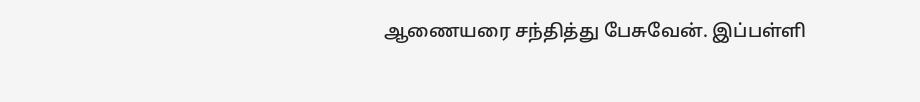ஆணையரை சந்தித்து பேசுவேன். இப்பள்ளி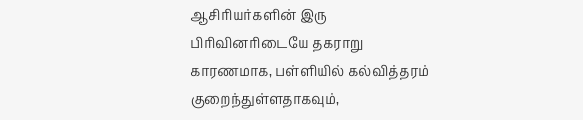ஆசிரியர்களின் இரு பிரிவினரிடையே தகராறு காரணமாக, பள்ளியில் கல்வித்தரம் குறைந்துள்ளதாகவும்,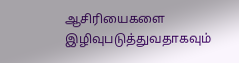ஆசிரியைகளை இழிவுபடுத்துவதாகவும்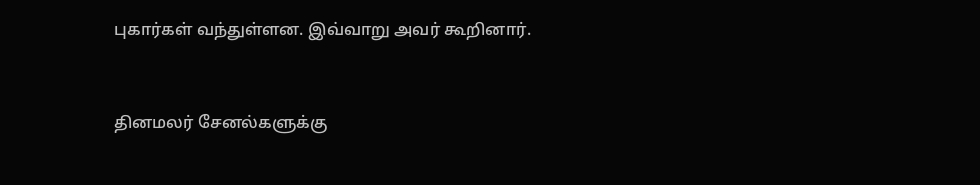புகார்கள் வந்துள்ளன. இவ்வாறு அவர் கூறினார்.


தினமலர் சேனல்களுக்கு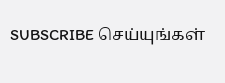SUBSCRIBE செய்யுங்கள்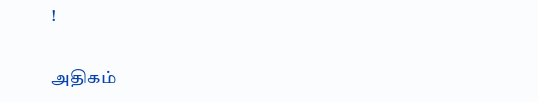!

அதிகம்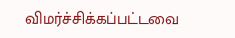விமர்ச்சிக்கப்பட்டவை